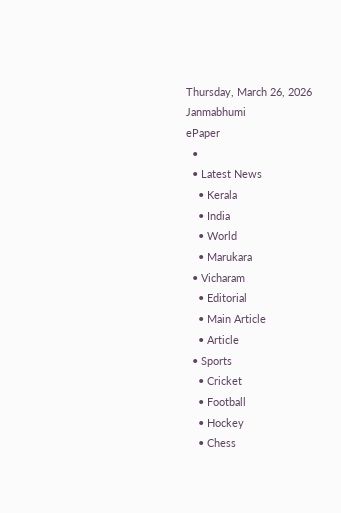Thursday, March 26, 2026
Janmabhumi
ePaper
  •
  • Latest News
    • Kerala
    • India
    • World
    • Marukara
  • Vicharam
    • Editorial
    • Main Article
    • Article
  • Sports
    • Cricket
    • Football
    • Hockey
    • Chess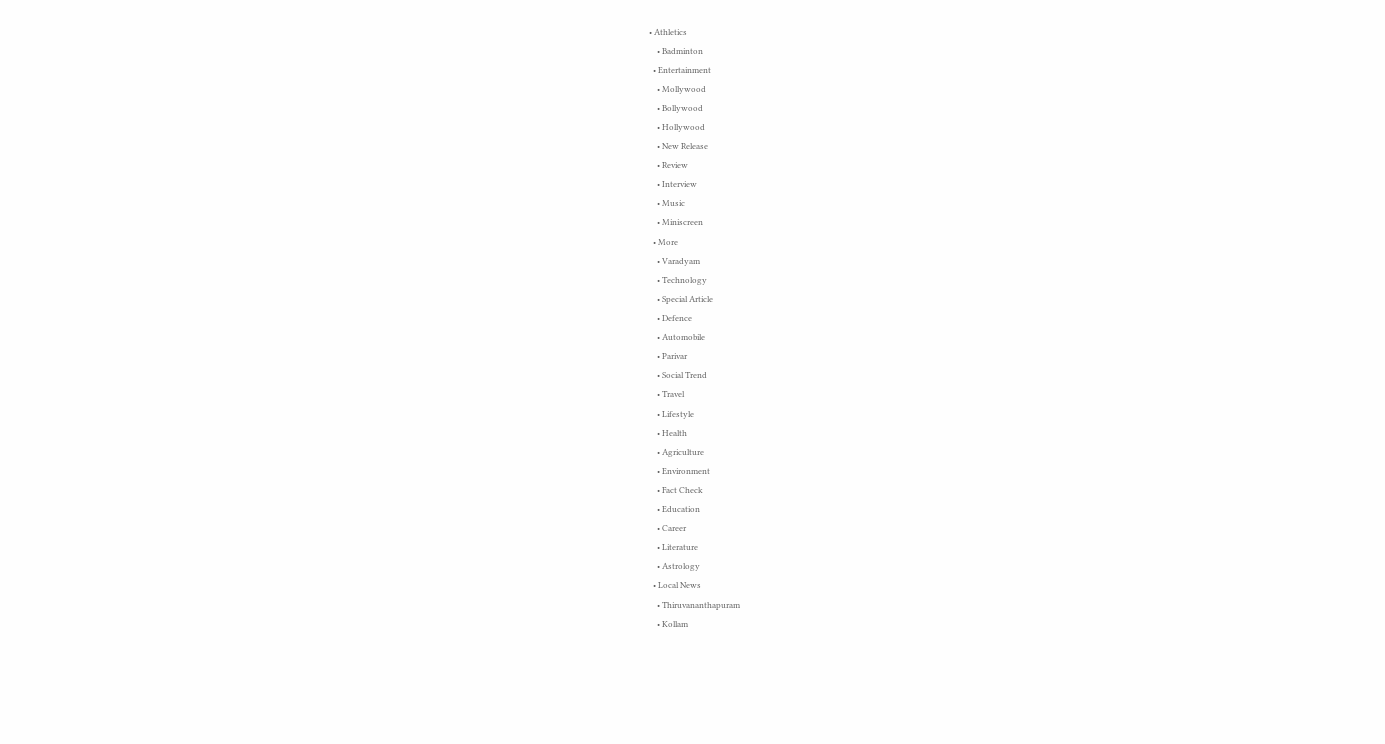• Athletics
    • Badminton
  • Entertainment
    • Mollywood
    • Bollywood
    • Hollywood
    • New Release
    • Review
    • Interview
    • Music
    • Miniscreen
  • More
    • Varadyam
    • Technology
    • Special Article
    • Defence
    • Automobile
    • Parivar
    • Social Trend
    • Travel
    • Lifestyle
    • Health
    • Agriculture
    • Environment
    • Fact Check
    • Education
    • Career
    • Literature
    • Astrology
  • Local News
    • Thiruvananthapuram
    • Kollam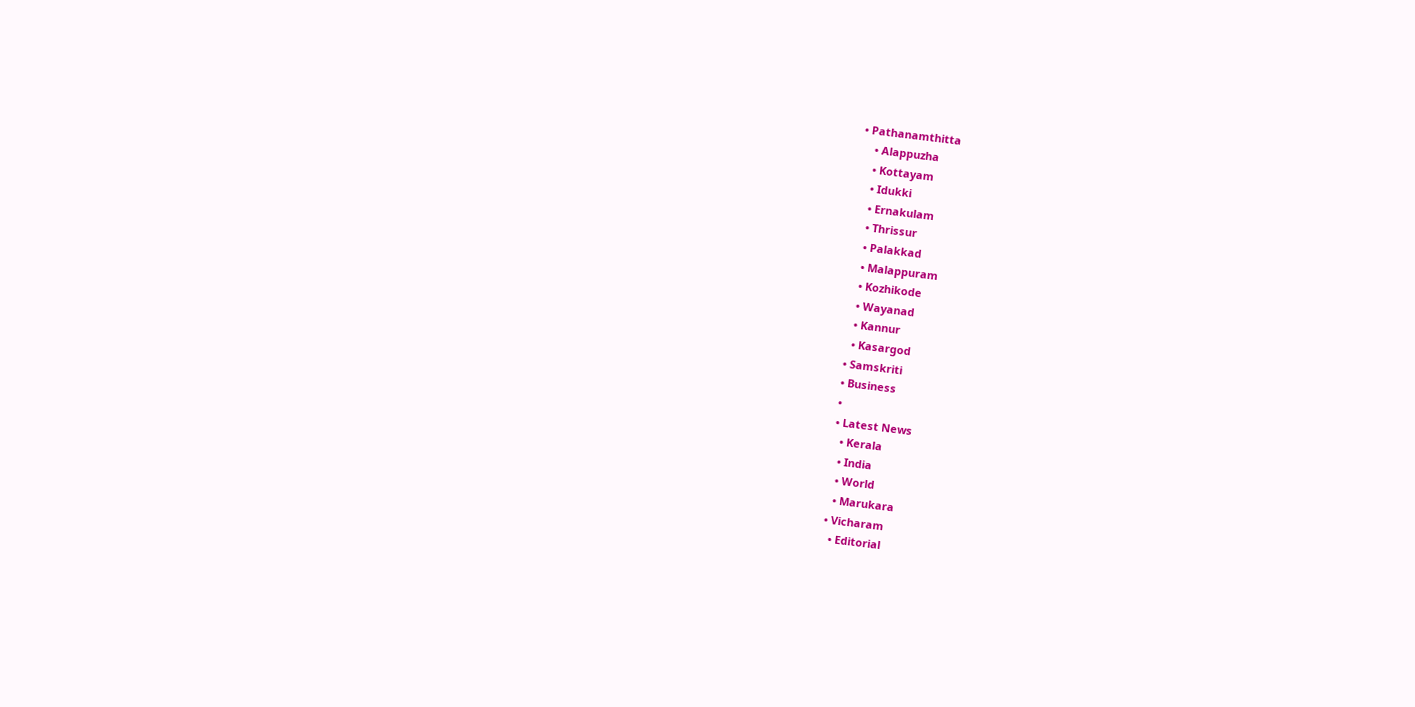• Pathanamthitta
    • Alappuzha
    • Kottayam
    • Idukki
    • Ernakulam
    • Thrissur
    • Palakkad
    • Malappuram
    • Kozhikode
    • Wayanad
    • Kannur
    • Kasargod
  • Samskriti
  • Business
  •
  • Latest News
    • Kerala
    • India
    • World
    • Marukara
  • Vicharam
    • Editorial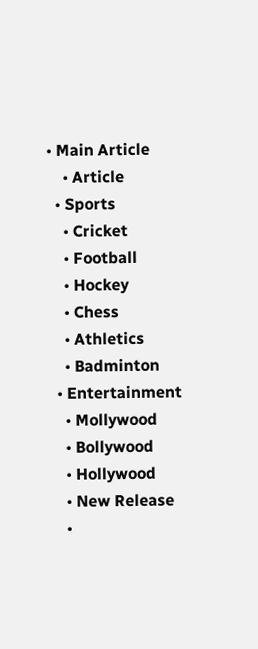• Main Article
    • Article
  • Sports
    • Cricket
    • Football
    • Hockey
    • Chess
    • Athletics
    • Badminton
  • Entertainment
    • Mollywood
    • Bollywood
    • Hollywood
    • New Release
    •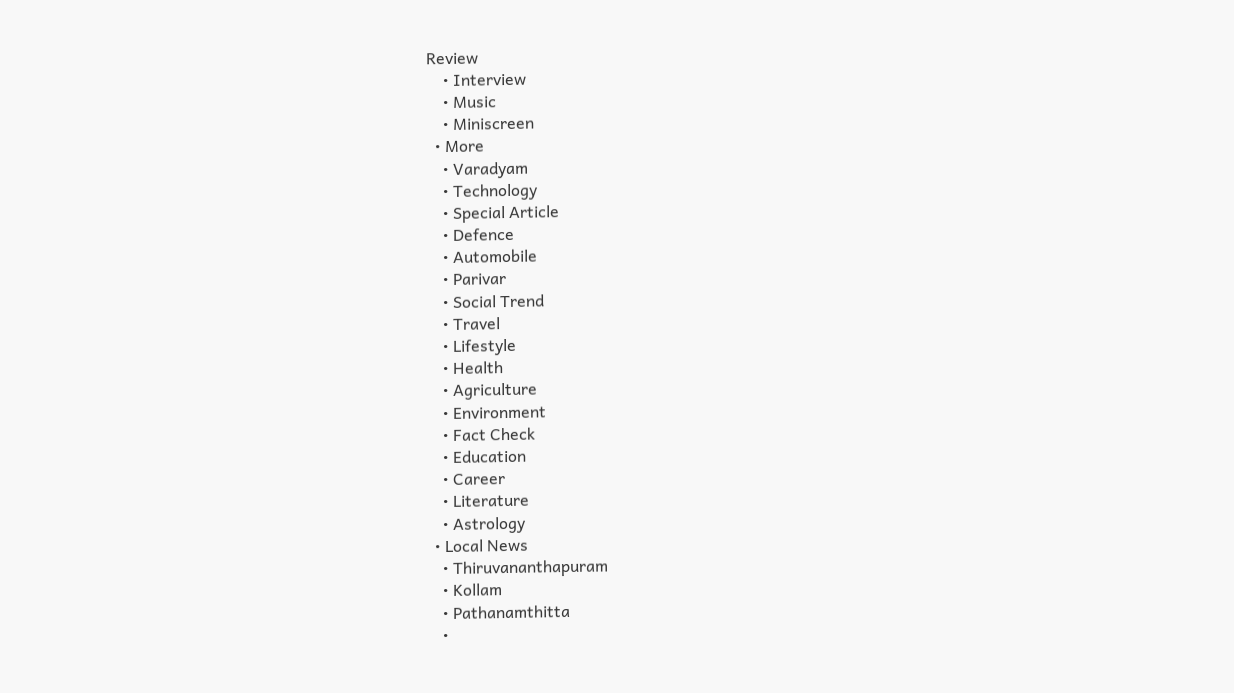Review
    • Interview
    • Music
    • Miniscreen
  • More
    • Varadyam
    • Technology
    • Special Article
    • Defence
    • Automobile
    • Parivar
    • Social Trend
    • Travel
    • Lifestyle
    • Health
    • Agriculture
    • Environment
    • Fact Check
    • Education
    • Career
    • Literature
    • Astrology
  • Local News
    • Thiruvananthapuram
    • Kollam
    • Pathanamthitta
    •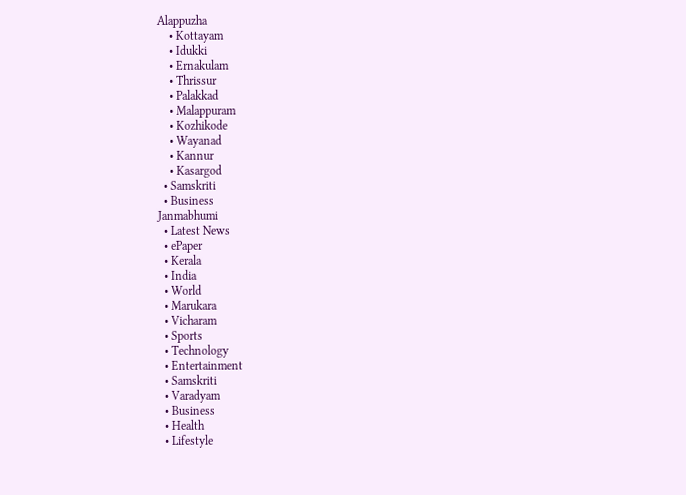Alappuzha
    • Kottayam
    • Idukki
    • Ernakulam
    • Thrissur
    • Palakkad
    • Malappuram
    • Kozhikode
    • Wayanad
    • Kannur
    • Kasargod
  • Samskriti
  • Business
Janmabhumi
  • Latest News
  • ePaper
  • Kerala
  • India
  • World
  • Marukara
  • Vicharam
  • Sports
  • Technology
  • Entertainment
  • Samskriti
  • Varadyam
  • Business
  • Health
  • Lifestyle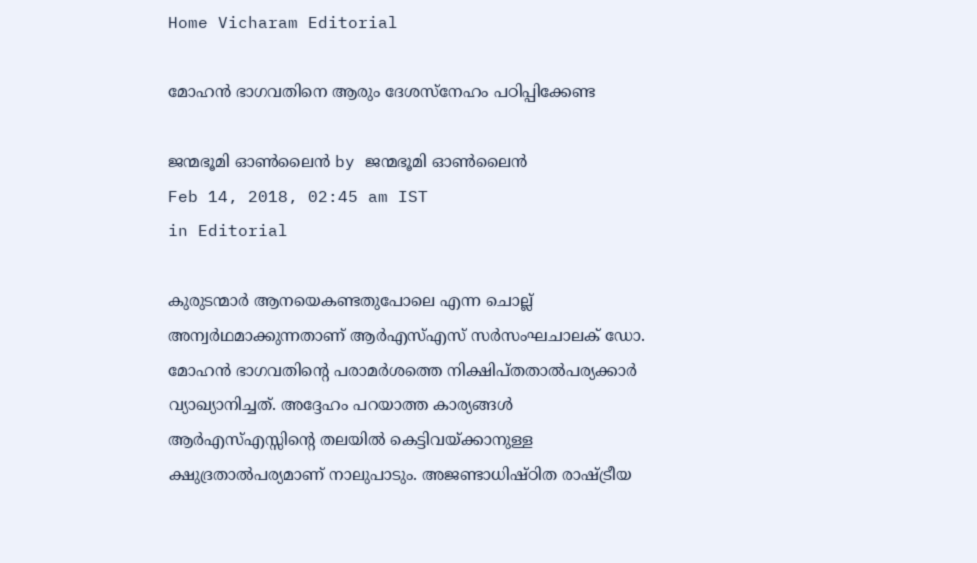Home Vicharam Editorial

മോഹന്‍ ഭാഗവതിനെ ആരും ദേശസ്‌നേഹം പഠിപ്പിക്കേണ്ട

ജന്മഭൂമി ഓണ്‍ലൈന്‍ by ജന്മഭൂമി ഓണ്‍ലൈന്‍
Feb 14, 2018, 02:45 am IST
in Editorial

കുരുടന്മാര്‍ ആനയെകണ്ടതുപോലെ എന്ന ചൊല്ല് അന്വര്‍ഥമാക്കുന്നതാണ് ആര്‍എസ്എസ് സര്‍സംഘചാലക് ഡോ. മോഹന്‍ ഭാഗവതിന്റെ പരാമര്‍ശത്തെ നിക്ഷിപ്തതാല്‍പര്യക്കാര്‍ വ്യാഖ്യാനിച്ചത്. അദ്ദേഹം പറയാത്ത കാര്യങ്ങള്‍ ആര്‍എസ്എസ്സിന്റെ തലയില്‍ കെട്ടിവയ്‌ക്കാനുള്ള ക്ഷുദ്രതാല്‍പര്യമാണ് നാലുപാടും. അജണ്ടാധിഷ്ഠിത രാഷ്‌ട്രീയ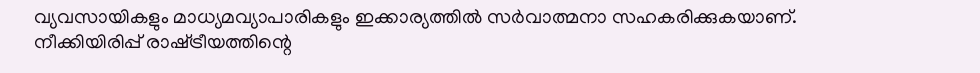വ്യവസായികളും മാധ്യമവ്യാപാരികളും ഇക്കാര്യത്തില്‍ സര്‍വാത്മനാ സഹകരിക്കുകയാണ്. നീക്കിയിരിപ്പ് രാഷ്‌ട്രീയത്തിന്റെ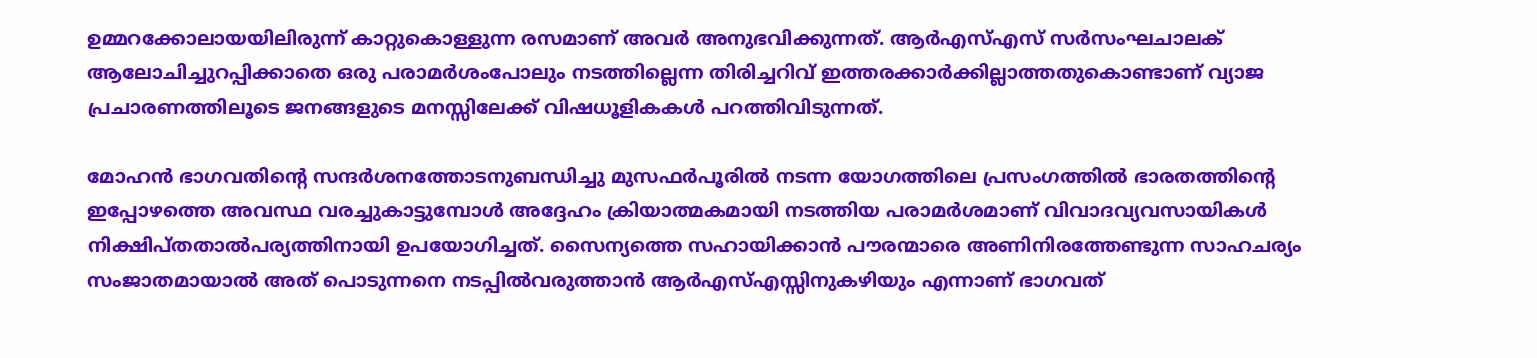ഉമ്മറക്കോലായയിലിരുന്ന് കാറ്റുകൊള്ളുന്ന രസമാണ് അവര്‍ അനുഭവിക്കുന്നത്. ആര്‍എസ്എസ് സര്‍സംഘചാലക് ആലോചിച്ചുറപ്പിക്കാതെ ഒരു പരാമര്‍ശംപോലും നടത്തില്ലെന്ന തിരിച്ചറിവ് ഇത്തരക്കാര്‍ക്കില്ലാത്തതുകൊണ്ടാണ് വ്യാജ പ്രചാരണത്തിലൂടെ ജനങ്ങളുടെ മനസ്സിലേക്ക് വിഷധൂളികകള്‍ പറത്തിവിടുന്നത്.

മോഹന്‍ ഭാഗവതിന്റെ സന്ദര്‍ശനത്തോടനുബന്ധിച്ചു മുസഫര്‍പൂരില്‍ നടന്ന യോഗത്തിലെ പ്രസംഗത്തില്‍ ഭാരതത്തിന്റെ ഇപ്പോഴത്തെ അവസ്ഥ വരച്ചുകാട്ടുമ്പോള്‍ അദ്ദേഹം ക്രിയാത്മകമായി നടത്തിയ പരാമര്‍ശമാണ് വിവാദവ്യവസായികള്‍ നിക്ഷിപ്തതാല്‍പര്യത്തിനായി ഉപയോഗിച്ചത്. സൈന്യത്തെ സഹായിക്കാന്‍ പൗരന്മാരെ അണിനിരത്തേണ്ടുന്ന സാഹചര്യം സംജാതമായാല്‍ അത് പൊടുന്നനെ നടപ്പില്‍വരുത്താന്‍ ആര്‍എസ്എസ്സിനുകഴിയും എന്നാണ് ഭാഗവത്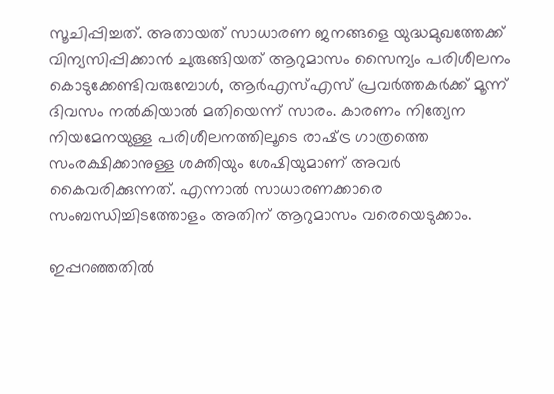സൂചിപ്പിച്ചത്. അതായത് സാധാരണ ജനങ്ങളെ യുദ്ധമുഖത്തേക്ക് വിന്യസിപ്പിക്കാന്‍ ചുരുങ്ങിയത് ആറുമാസം സൈന്യം പരിശീലനം കൊടുക്കേണ്ടിവരുമ്പോള്‍, ആര്‍എസ്എസ് പ്രവര്‍ത്തകര്‍ക്ക് മൂന്ന് ദിവസം നല്‍കിയാല്‍ മതിയെന്ന് സാരം. കാരണം നിത്യേന നിയമേനയുള്ള പരിശീലനത്തിലൂടെ രാഷ്‌ട്ര ഗാത്രത്തെ സംരക്ഷിക്കാനുള്ള ശക്തിയും ശേഷിയുമാണ് അവര്‍ കൈവരിക്കുന്നത്. എന്നാല്‍ സാധാരണക്കാരെ സംബന്ധിച്ചിടത്തോളം അതിന് ആറുമാസം വരെയെടുക്കാം.

ഇപ്പറഞ്ഞതില്‍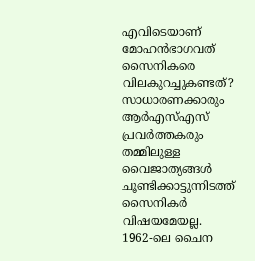എവിടെയാണ് മോഹന്‍ഭാഗവത് സൈനികരെ വിലകുറച്ചുകണ്ടത്? സാധാരണക്കാരും ആര്‍എസ്എസ് പ്രവര്‍ത്തകരും തമ്മിലുള്ള വൈജാത്യങ്ങള്‍ ചൂണ്ടിക്കാട്ടുന്നിടത്ത് സൈനികര്‍ വിഷയമേയല്ല. 1962-ലെ ചൈന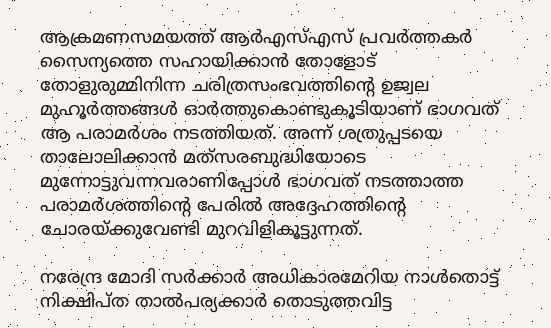ആക്രമണസമയത്ത് ആര്‍എസ്എസ് പ്രവര്‍ത്തകര്‍ സൈന്യത്തെ സഹായിക്കാന്‍ തോളോട് തോളുരുമ്മിനിന്ന ചരിത്രസംഭവത്തിന്റെ ഉജ്വല മുഹൂര്‍ത്തങ്ങള്‍ ഓര്‍ത്തുകൊണ്ടുകൂടിയാണ് ഭാഗവത് ആ പരാമര്‍ശം നടത്തിയത്. അന്ന് ശത്രുപ്പടയെ താലോലിക്കാന്‍ മത്‌സരബുദ്ധിയോടെ മുന്നോട്ടുവന്നവരാണിപ്പോള്‍ ഭാഗവത് നടത്താത്ത പരാമര്‍ശത്തിന്റെ പേരില്‍ അദ്ദേഹത്തിന്റെ ചോരയ്‌ക്കുവേണ്ടി മുറവിളികൂട്ടുന്നത്.

നരേന്ദ്ര മോദി സര്‍ക്കാര്‍ അധികാരമേറിയ നാള്‍തൊട്ട് നിക്ഷിപ്ത താല്‍പര്യക്കാര്‍ തൊടുത്തവിട്ട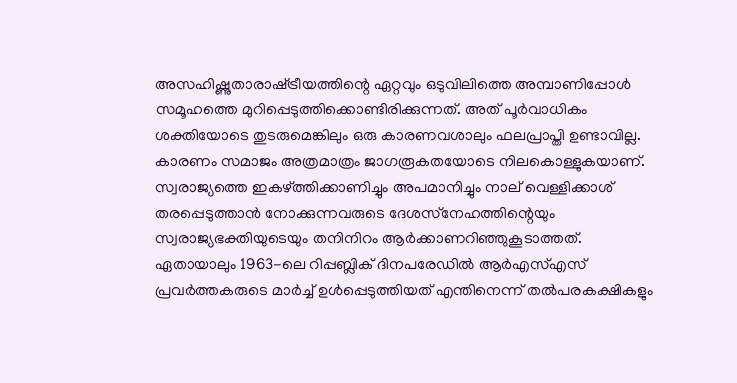അസഹിഷ്ണുതാരാഷ്‌ട്രീയത്തിന്റെ ഏറ്റവും ഒടുവിലിത്തെ അമ്പാണിപ്പോള്‍ സമൂഹത്തെ മുറിപ്പെടുത്തിക്കൊണ്ടിരിക്കുന്നത്. അത് പൂര്‍വാധികം ശക്തിയോടെ തുടരുമെങ്കിലും ഒരു കാരണവശാലും ഫലപ്രാപ്തി ഉണ്ടാവില്ല. കാരണം സമാജം അത്രമാത്രം ജാഗരൂകതയോടെ നിലകൊള്ളുകയാണ്. സ്വരാജ്യത്തെ ഇകഴ്‌ത്തിക്കാണിച്ചും അപമാനിച്ചും നാല് വെള്ളിക്കാശ് തരപ്പെടുത്താന്‍ നോക്കുന്നവരുടെ ദേശസ്‌നേഹത്തിന്റെയും സ്വരാജ്യഭക്തിയുടെയും തനിനിറം ആര്‍ക്കാണറിഞ്ഞുകൂടാത്തത്. ഏതായാലും 1963-ലെ റിപ്പബ്ലിക് ദിനപരേഡില്‍ ആര്‍എസ്എസ് പ്രവര്‍ത്തകരുടെ മാര്‍ച്ച് ഉള്‍പ്പെടുത്തിയത് എന്തിനെന്ന് തല്‍പരകക്ഷികളും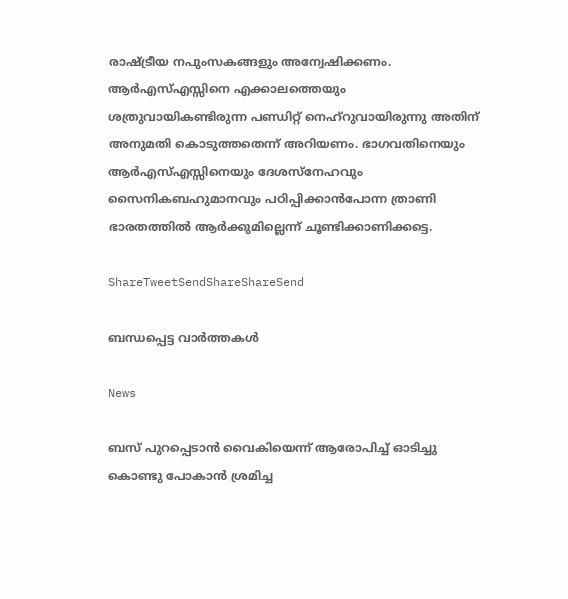രാഷ്‌ട്രീയ നപുംസകങ്ങളും അന്വേഷിക്കണം. ആര്‍എസ്എസ്സിനെ എക്കാലത്തെയും ശത്രുവായികണ്ടിരുന്ന പണ്ഡിറ്റ് നെഹ്‌റുവായിരുന്നു അതിന് അനുമതി കൊടുത്തതെന്ന് അറിയണം. ഭാഗവതിനെയും ആര്‍എസ്എസ്സിനെയും ദേശസ്‌നേഹവും സൈനികബഹുമാനവും പഠിപ്പിക്കാന്‍പോന്ന ത്രാണി ഭാരതത്തില്‍ ആര്‍ക്കുമില്ലെന്ന് ചൂണ്ടിക്കാണിക്കട്ടെ.

ShareTweetSendShareShareSend

ബന്ധപ്പെട്ട വാര്‍ത്തകള്‍

News

ബസ് പുറപ്പെടാന്‍ വൈകിയെന്ന് ആരോപിച്ച് ഓടിച്ചു കൊണ്ടു പോകാന്‍ ശ്രമിച്ച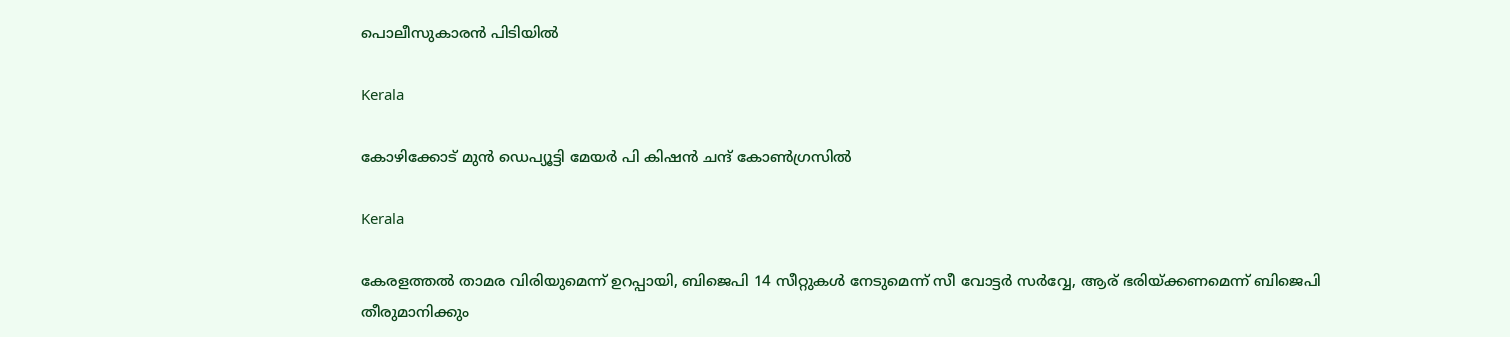പൊലീസുകാരന്‍ പിടിയില്‍

Kerala

കോഴിക്കോട് മുന്‍ ഡെപ്യൂട്ടി മേയര്‍ പി കിഷന്‍ ചന്ദ് കോണ്‍ഗ്രസില്‍

Kerala

കേരളത്തല്‍ താമര വിരിയുമെന്ന് ഉറപ്പായി, ബിജെപി 14 സീറ്റുകള്‍ നേടുമെന്ന് സീ വോട്ടര്‍ സര്‍വ്വേ, ആര് ഭരിയ്‌ക്കണമെന്ന് ബിജെപി തീരുമാനിക്കും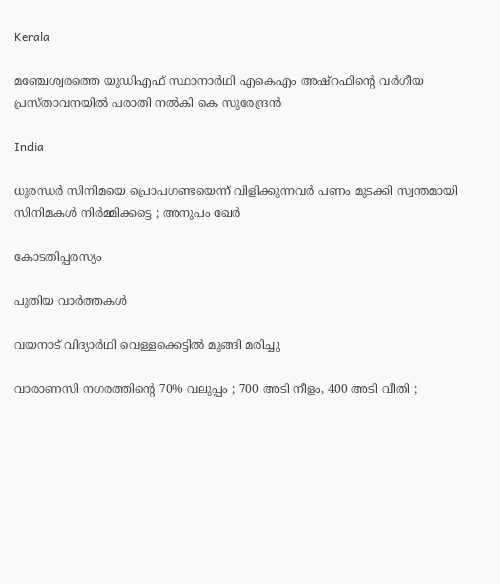Kerala

മഞ്ചേശ്വരത്തെ യുഡിഎഫ് സ്ഥാനാര്‍ഥി എകെഎം അഷ്റഫിന്റെ വര്‍ഗീയ പ്രസ്താവനയില്‍ പരാതി നല്‍കി കെ സുരേന്ദ്രന്‍

India

ധുരന്ധർ സിനിമയെ പ്രൊപഗണ്ടയെന്ന് വിളിക്കുന്നവർ പണം മുടക്കി സ്വന്തമായി സിനിമകൾ നിർമ്മിക്കട്ടെ ; അനുപം ഖേർ

കോടതിപ്പരസ്യം

പുതിയ വാര്‍ത്തകള്‍

വയനാട് വിദ്യാര്‍ഥി വെള്ളക്കെട്ടില്‍ മുങ്ങി മരിച്ചു

വാരാണസി നഗരത്തിന്റെ 70% വലുപ്പം ; 700 അടി നീളം, 400 അടി വീതി ;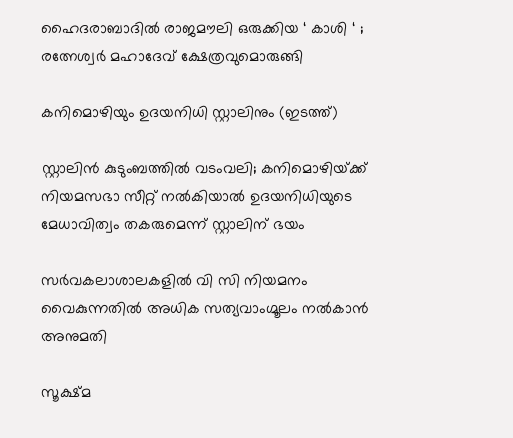ഹൈദരാബാദിൽ രാജമൗലി ഒരുക്കിയ ‘ കാശി ‘ ; രത്നേശ്വർ മഹാദേവ് ക്ഷേത്രവുമൊരുങ്ങി

കനിമൊഴിയും ഉദയനിധി സ്റ്റാലിനും (ഇടത്ത്)

സ്റ്റാലിന്‍ കുടുംബത്തില്‍ വടംവലി; കനിമൊഴിയ്‌ക്ക് നിയമസഭാ സീറ്റ് നല്‍കിയാല്‍ ഉദയനിധിയുടെ മേധാവിത്വം തകരുമെന്ന് സ്റ്റാലിന് ഭയം

സര്‍വകലാശാലകളില്‍ വി സി നിയമനം വൈകുന്നതില്‍ അധിക സത്യവാംഗ്മൂലം നല്‍കാന്‍ അനുമതി

സൂക്ഷ്മ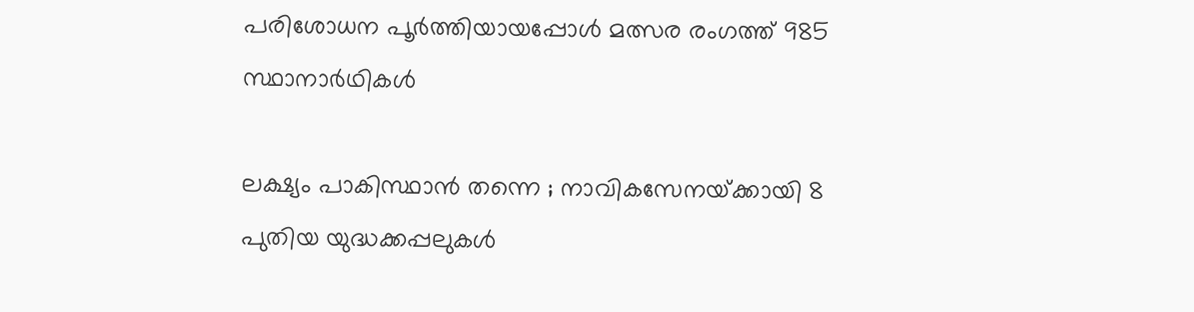പരിശോധന പൂര്‍ത്തിയായപ്പോള്‍ മത്സര രംഗത്ത് 985 സ്ഥാനാര്‍ഥികള്‍

ലക്ഷ്യം പാകിസ്ഥാൻ തന്നെ ; നാവികസേനയ്‌ക്കായി 8 പുതിയ യുദ്ധക്കപ്പലുകൾ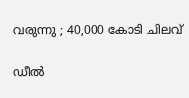വരുന്നു ; 40,000 കോടി ചിലവ്

ഡീൽ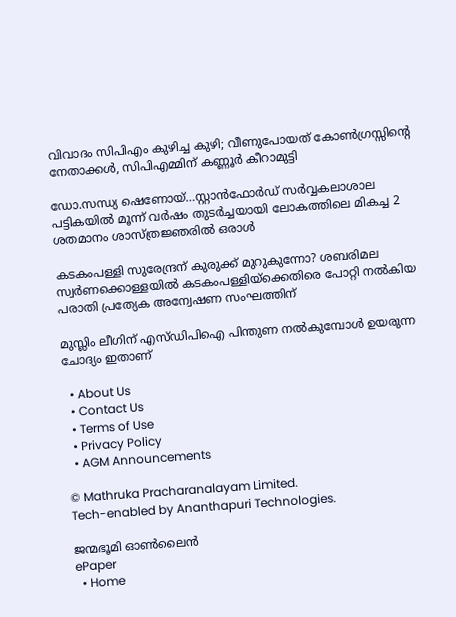വിവാദം സിപിഎം കുഴിച്ച കുഴി; വീണുപോയത് കോൺഗ്രസ്സിന്റെ നേതാക്കൾ, സിപിഎമ്മിന് കണ്ണൂർ കീറാമുട്ടി

ഡോ.സന്ധ്യ ഷെണോയ്…സ്റ്റാന്‍ഫോര്‍ഡ് സര്‍വ്വകലാശാല പട്ടികയില്‍ മൂന്ന് വര്‍ഷം തുടര്‍ച്ചയായി ലോകത്തിലെ മികച്ച 2 ശതമാനം ശാസ്ത്രജ്ഞരില്‍ ഒരാള്‍

കടകംപള്ളി സുരേന്ദ്രന് കുരുക്ക് മുറുകുന്നോ? ശബരിമല സ്വർണക്കൊള്ളയില്‍ കടകംപള്ളിയ്‌ക്കെതിരെ പോറ്റി നൽകിയ പരാതി പ്രത്യേക അന്വേഷണ സംഘത്തിന്

മുസ്ലിം ലീഗിന് എസ്ഡിപിഐ പിന്തുണ നൽകുമ്പോൾ ഉയരുന്ന ചോദ്യം ഇതാണ്

  • About Us
  • Contact Us
  • Terms of Use
  • Privacy Policy
  • AGM Announcements

© Mathruka Pracharanalayam Limited.
Tech-enabled by Ananthapuri Technologies.

ജന്മഭൂമി ഓണ്‍ലൈന്‍
ePaper
  • Home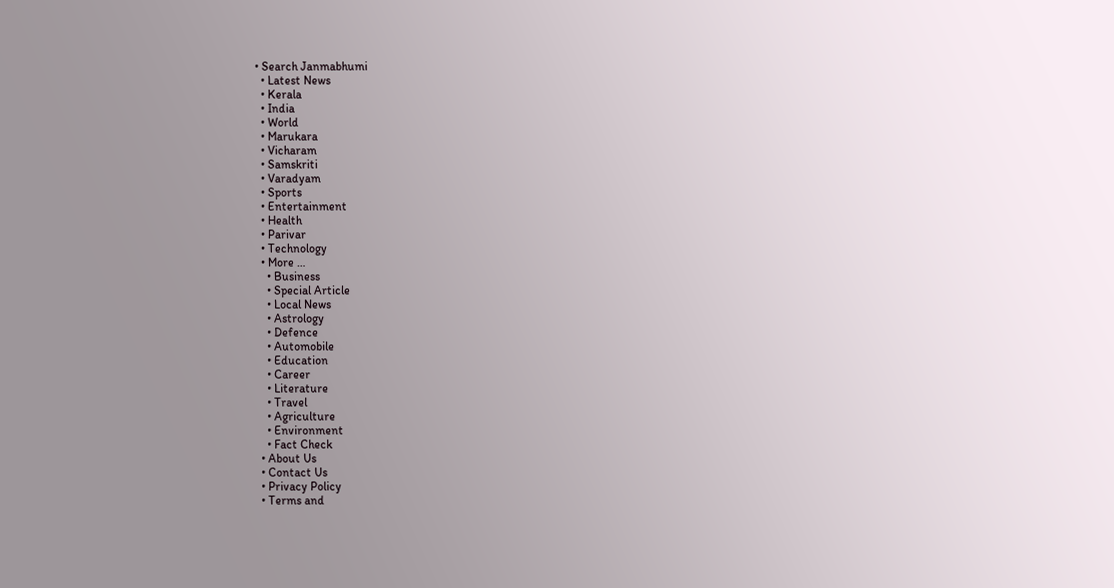• Search Janmabhumi
  • Latest News
  • Kerala
  • India
  • World
  • Marukara
  • Vicharam
  • Samskriti
  • Varadyam
  • Sports
  • Entertainment
  • Health
  • Parivar
  • Technology
  • More …
    • Business
    • Special Article
    • Local News
    • Astrology
    • Defence
    • Automobile
    • Education
    • Career
    • Literature
    • Travel
    • Agriculture
    • Environment
    • Fact Check
  • About Us
  • Contact Us
  • Privacy Policy
  • Terms and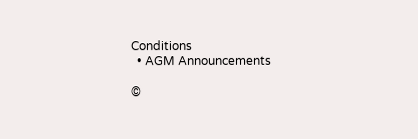Conditions
  • AGM Announcements

©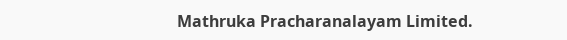Mathruka Pracharanalayam Limited.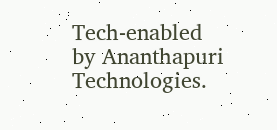Tech-enabled by Ananthapuri Technologies.